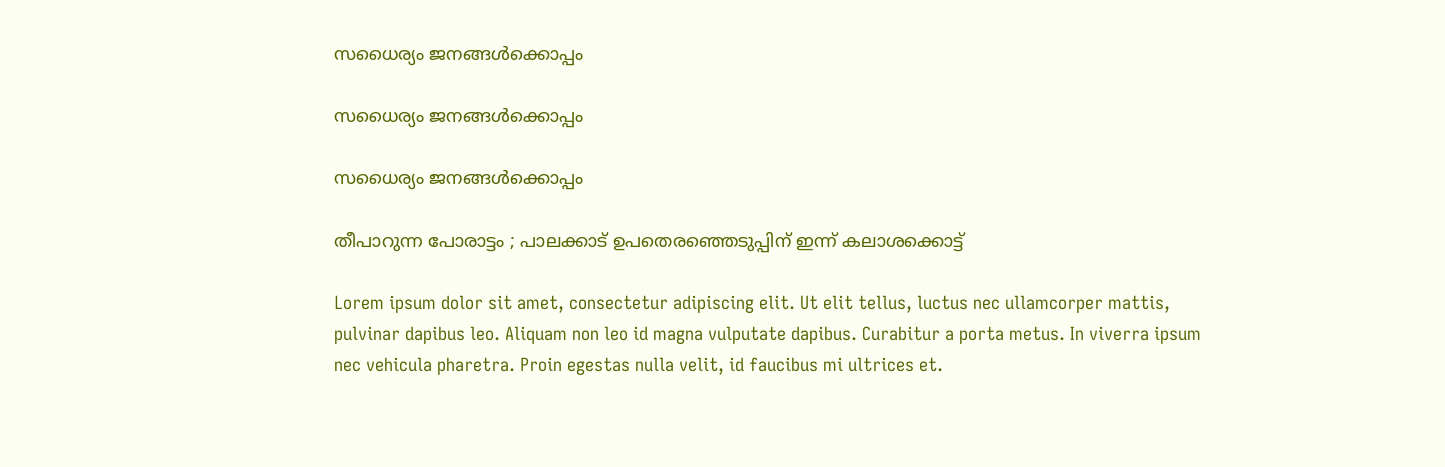സധൈര്യം ജനങ്ങൾക്കൊപ്പം

സധൈര്യം ജനങ്ങൾക്കൊപ്പം

സധൈര്യം ജനങ്ങൾക്കൊപ്പം

തീപാറുന്ന പോരാട്ടം ; പാലക്കാട് ഉപതെരഞ്ഞെടുപ്പിന് ഇന്ന് കലാശക്കൊട്ട്

Lorem ipsum dolor sit amet, consectetur adipiscing elit. Ut elit tellus, luctus nec ullamcorper mattis, pulvinar dapibus leo. Aliquam non leo id magna vulputate dapibus. Curabitur a porta metus. In viverra ipsum nec vehicula pharetra. Proin egestas nulla velit, id faucibus mi ultrices et.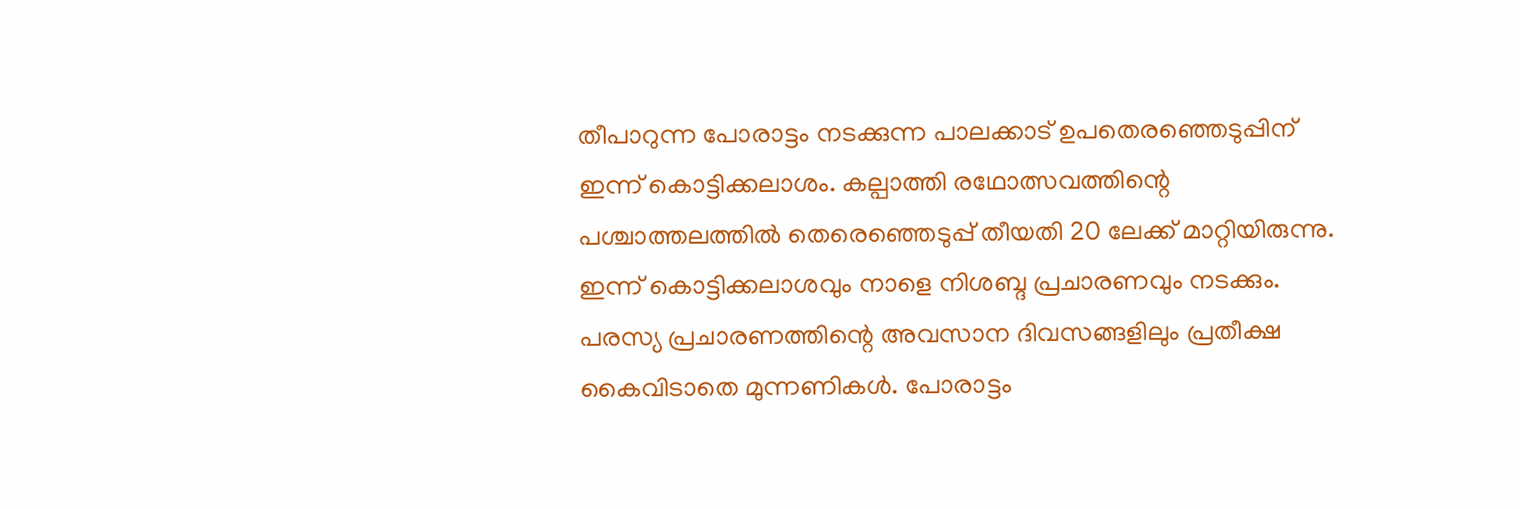തീപാറുന്ന പോരാട്ടം നടക്കുന്ന പാലക്കാട് ഉപതെരഞ്ഞെടുപ്പിന് ഇന്ന് കൊട്ടിക്കലാശം. കല്പാത്തി രഥോത്സവത്തിന്റെ പശ്ചാത്തലത്തിൽ തെരെഞ്ഞെടുപ്പ് തീയതി 20 ലേക്ക് മാറ്റിയിരുന്നു. ഇന്ന് കൊട്ടിക്കലാശവും നാളെ നിശബ്ദ പ്രചാരണവും നടക്കും. പരസ്യ പ്രചാരണത്തിന്റെ അവസാന ദിവസങ്ങളിലും പ്രതീക്ഷ കൈവിടാതെ മുന്നണികൾ. പോരാട്ടം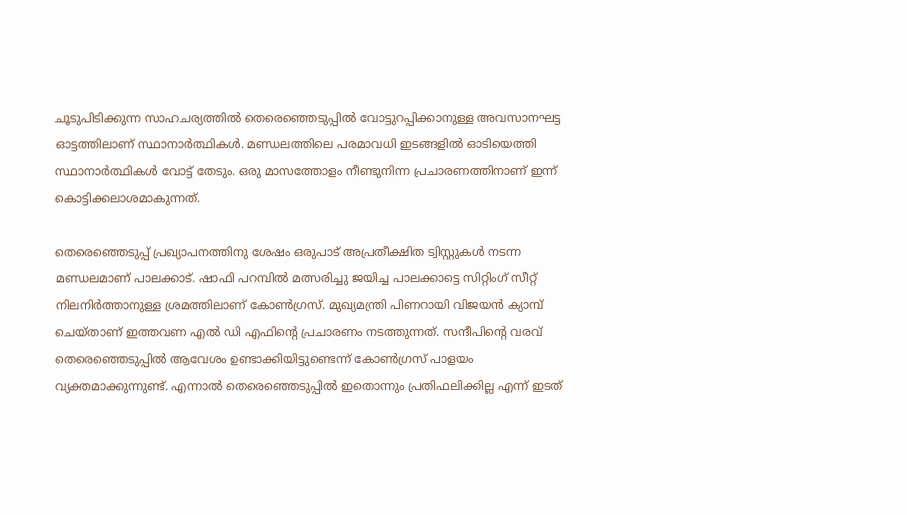ചൂടുപിടിക്കുന്ന സാഹചര്യത്തിൽ തെരെഞ്ഞെടുപ്പിൽ വോട്ടുറപ്പിക്കാനുള്ള അവസാനഘട്ട ഓട്ടത്തിലാണ് സ്ഥാനാർത്ഥികൾ. മണ്ഡലത്തിലെ പരമാവധി ഇടങ്ങളിൽ ഓടിയെത്തി സ്ഥാനാർത്ഥികൾ വോട്ട് തേടും. ഒരു മാസത്തോളം നീണ്ടുനിന്ന പ്രചാരണത്തിനാണ് ഇന്ന് കൊട്ടിക്കലാശമാകുന്നത്.

തെരെഞ്ഞെടുപ്പ് പ്രഖ്യാപനത്തിനു ശേഷം ഒരുപാട് അപ്രതീക്ഷിത ട്വിസ്റ്റുകൾ നടന്ന മണ്ഡലമാണ് പാലക്കാട്. ഷാഫി പറമ്പിൽ മത്സരിച്ചു ജയിച്ച പാലക്കാട്ടെ സിറ്റിംഗ് സീറ്റ് നിലനിർത്താനുള്ള ശ്രമത്തിലാണ് കോൺഗ്രസ്. മുഖ്യമന്ത്രി പിണറായി വിജയൻ ക്യാമ്പ് ചെയ്താണ് ഇത്തവണ എൽ ഡി എഫിന്റെ പ്രചാരണം നടത്തുന്നത്. സന്ദീപിന്റെ വരവ് തെരെഞ്ഞെടുപ്പിൽ ആവേശം ഉണ്ടാക്കിയിട്ടുണ്ടെന്ന് കോൺഗ്രസ് പാളയം വ്യക്തമാക്കുന്നുണ്ട്. എന്നാൽ തെരെഞ്ഞെടുപ്പിൽ ഇതൊന്നും പ്രതിഫലിക്കില്ല എന്ന് ഇടത്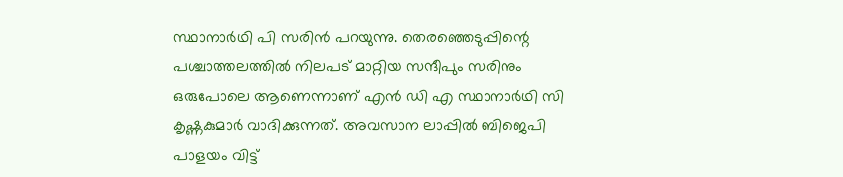സ്ഥാനാർഥി പി സരിൻ പറയുന്നു. തെരഞ്ഞെടുപ്പിന്റെ പശ്ചാത്തലത്തിൽ നിലപട് മാറ്റിയ സന്ദീപും സരിനും ഒരുപോലെ ആണെന്നാണ് എൻ ഡി എ സ്ഥാനാർഥി സി കൃഷ്ണകുമാർ വാദിക്കുന്നത്. അവസാന ലാപ്പിൽ ബിജെപി പാളയം വിട്ട്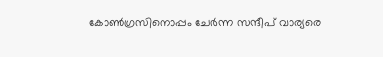കോൺഗ്രസിനൊപ്പം ചേർന്ന സന്ദീപ് വാര്യരെ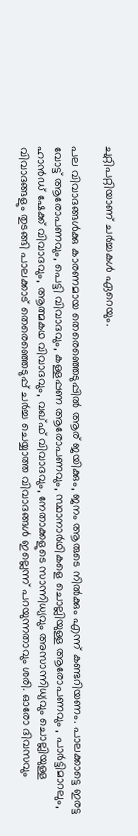ചുറ്റിപറ്റിയാണ് ചർച്ചകൾ ഏറെയും.

പല വിവാദങ്ങൾക്കു കാരണമായ തെരെഞ്ഞെടുപ്പിൽ ആര് ജയിക്കും, ജനം ആരുടെ നിൽക്കും എന്ന് കണ്ടറിയണം. പാലക്കാട്ടെ ഇരട്ട വോട്ട് ആരോപണവും, പെട്ടി വിവാദവും, കള്ളപ്പണ ആരോപണവും, സ്ഥാനാർഥികളെ ചൊല്ലിയുള്ള ആരോപണവും , പാർട്ടിമാറലും, ഹാൻഡ് ഷേക്ക് വിവാദവും, ആത്മകഥ വിവാദവും, വഖ്ഫ് വിവാദവും, നേതാക്കളുടെ സാന്നിധ്യവും അസാന്നിധ്യവും ചൊല്ലിയുള്ള വിവാദങ്ങളും തുടങ്ങി പാലക്കാട് തെരെഞ്ഞെടുപ്പ് ചർച്ച ചെയ്യാത്ത വിവാദങ്ങൾ ഇല്ലെന്ന് പറയുന്നതാവും ശരി. ഓരോ ദിവസവും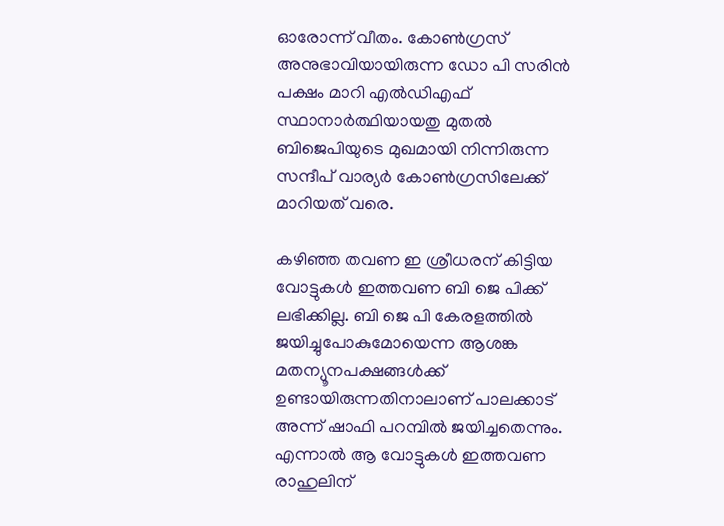ഓരോന്ന് വീതം. കോൺഗ്രസ് അനുഭാവിയായിരുന്ന ഡോ പി സരിൻ പക്ഷം മാറി എൽഡിഎഫ് സ്ഥാനാർത്ഥിയായതു മുതൽ ബിജെപിയുടെ മുഖമായി നിന്നിരുന്ന സന്ദീപ് വാര്യർ കോൺഗ്രസിലേക്ക് മാറിയത് വരെ.

കഴിഞ്ഞ തവണ ഇ ശ്രീധരന് കിട്ടിയ വോട്ടുകൾ ഇത്തവണ ബി ജെ പിക്ക് ലഭിക്കില്ല. ബി ജെ പി കേരളത്തിൽ ജയിച്ചുപോകുമോയെന്ന ആശങ്ക മതന്യൂനപക്ഷങ്ങൾക്ക് ഉണ്ടായിരുന്നതിനാലാണ് പാലക്കാട് അന്ന് ഷാഫി പറമ്പിൽ ജയിച്ചതെന്നും. എന്നാൽ ആ വോട്ടുകൾ ഇത്തവണ രാഹുലിന്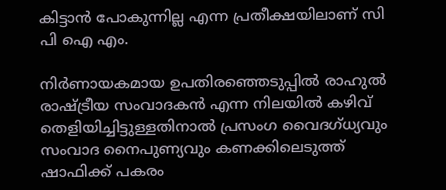കിട്ടാൻ പോകുന്നില്ല എന്ന പ്രതീക്ഷയിലാണ് സി പി ഐ എം.

നിർണായകമായ ഉപതിരഞ്ഞെടുപ്പിൽ രാഹുൽ രാഷ്ട്രീയ സംവാദകൻ എന്ന നിലയിൽ കഴിവ് തെളിയിച്ചിട്ടുള്ളതിനാൽ പ്രസംഗ വൈദഗ്ധ്യവും സംവാദ നൈപുണ്യവും കണക്കിലെടുത്ത് ഷാഫിക്ക് പകരം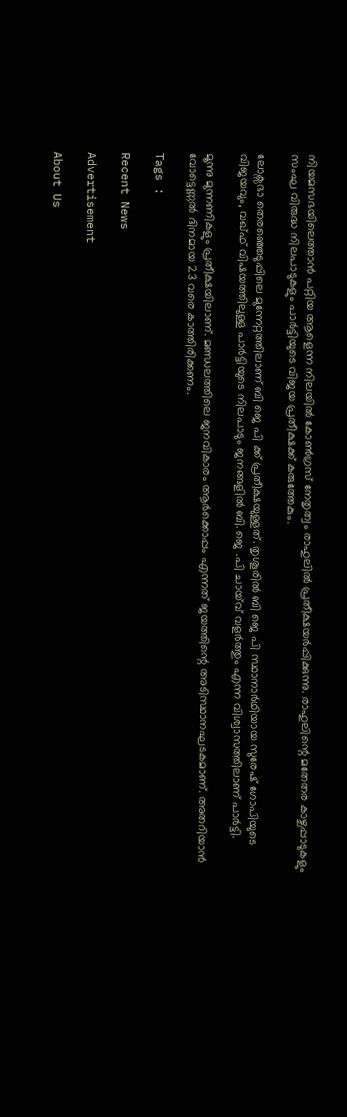നിയമസഭയിലെത്താൻ പറ്റിയ ആളെന്ന നിലയിൽ കോൺഗ്രസ് നേതൃത്വം രാഹുലിൽ പ്രതീക്ഷയർപ്പിക്കുന്നു. രാഹുലിന്റെ മതേതര കാഴ്ചപ്പാടുകളും സംഘ വിരുദ്ധ നിലപാടുകളും പാർട്ടിയുടെ വിജയ പ്രതീക്ഷക്ക് കരുത്തേകും.

ലോക്സഭാ തെരഞ്ഞെടുപ്പിലെ മുന്നേറ്റത്തിലാണ് ബി ജെ പി ക്ക് പ്രതീക്ഷയുള്ളത്. തൃശൂരിൽ ബി ജെ പി സ്ഥാനാർഥിയായ സുരേഷ് ഗോപിയുടെ വിജയവും, വഖ്ഫ് വിഷയത്തിലുള്ള പാർട്ടിയുടെ നിലപാടും ജനങ്ങളിൽ ബി. ജെ .പി ചായ്‌വ് വളർത്തും എന്ന വിശ്വാസത്തിലാണ് പാർട്ടി.

മൂന്നു മുന്നണികളും പ്രതീക്ഷയിലാണ്. മണ്ഡലത്തിലെ ജനവികാരം ആർക്കൊപ്പം എന്നത് ജയത്തിന്റെ അടിസ്ഥാനഘടകമാണ്. അതറിയാൻ വോട്ടെണ്ണൽ ദിനമായ 23 വരെ കാത്തിരിക്കണം.

Tags :

Recent News

Advertisement

About Us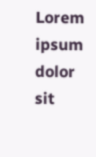Lorem ipsum dolor sit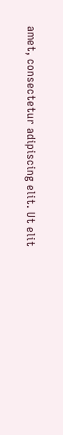amet, consectetur adipiscing elit. Ut elit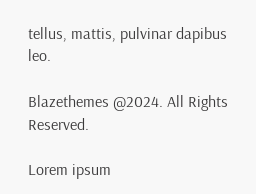tellus, mattis, pulvinar dapibus leo.

Blazethemes @2024. All Rights Reserved.

Lorem ipsum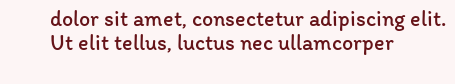dolor sit amet, consectetur adipiscing elit. Ut elit tellus, luctus nec ullamcorper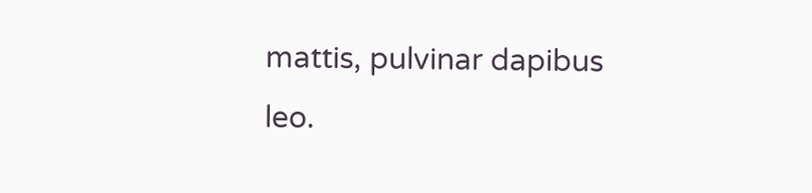mattis, pulvinar dapibus leo.